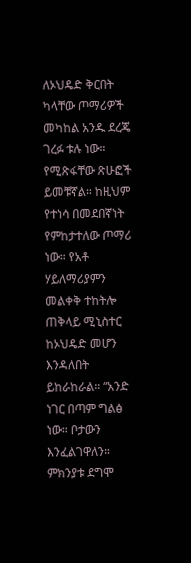ለኦህዴድ ቅርበት ካላቸው ጦማሪዎች መካከል አንዱ ደረጄ ገረፉ ቱሉ ነው። የሚጽፋቸው ጽሁፎች ይመቹኛል። ከዚህም የተነሳ በመደበኛነት የምከታተለው ጦማሪ ነው። የአቶ ሃይለማሪያምን መልቀቅ ተከትሎ ጠቅላይ ሚኒስተር ከኦህዴድ መሆን እንዳለበት ይከራከራል። “አንድ ነገር በጣም ግልፅ ነው። ቦታውን እንፈልገዋለን። ምክንያቱ ደግሞ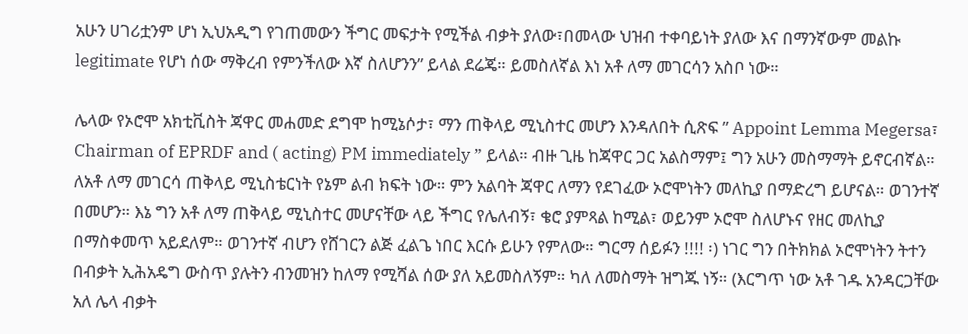አሁን ሀገሪቷንም ሆነ ኢህአዲግ የገጠመውን ችግር መፍታት የሚችል ብቃት ያለው፣በመላው ህዝብ ተቀባይነት ያለው እና በማንኛውም መልኩ legitimate የሆነ ሰው ማቅረብ የምንችለው እኛ ስለሆንን” ይላል ደሬጄ። ይመስለኛል እነ አቶ ለማ መገርሳን አስቦ ነው።

ሌላው የኦሮሞ አክቲቪስት ጃዋር መሐመድ ደግሞ ከሚኔሶታ፣ ማን ጠቅላይ ሚኒስተር መሆን እንዳለበት ሲጽፍ ” Appoint Lemma Megersa፣ Chairman of EPRDF and ( acting) PM immediately ” ይላል። ብዙ ጊዜ ከጃዋር ጋር አልስማም፤ ግን አሁን መስማማት ይኖርብኛል። ለአቶ ለማ መገርሳ ጠቅላይ ሚኒስቴርነት የኔም ልብ ክፍት ነው። ምን አልባት ጃዋር ለማን የደገፈው ኦሮሞነትን መለኪያ በማድረግ ይሆናል። ወገንተኛ በመሆን። እኔ ግን አቶ ለማ ጠቅላይ ሚኒስተር መሆናቸው ላይ ችግር የሌለብኝ፣ ቄሮ ያምጻል ከሚል፣ ወይንም ኦሮሞ ስለሆኑና የዘር መለኪያ በማስቀመጥ አይደለም። ወገንተኛ ብሆን የሸገርን ልጅ ፈልጌ ነበር እርሱ ይሁን የምለው። ግርማ ሰይፉን !!!! ፡) ነገር ግን በትክክል ኦሮሞነትን ትተን በብቃት ኢሕአዴግ ውስጥ ያሉትን ብንመዝን ከለማ የሚሻል ሰው ያለ አይመስለኝም። ካለ ለመስማት ዝግጁ ነኝ። (እርግጥ ነው አቶ ገዱ አንዳርጋቸው አለ ሌላ ብቃት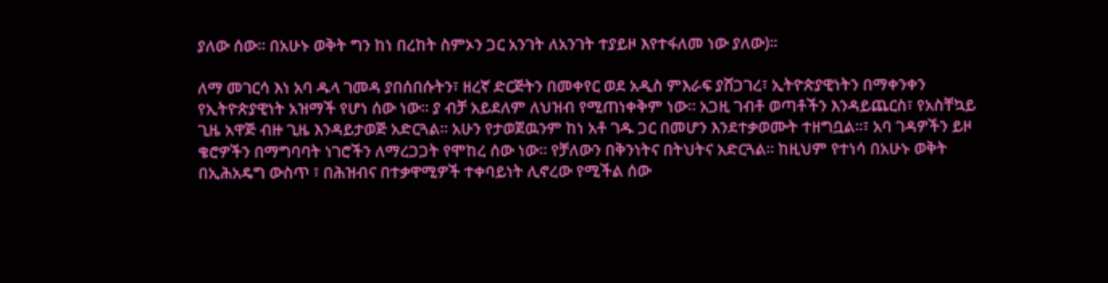ያለው ሰው። በአሁኑ ወቅት ግን ከነ በረከት ስምኦን ጋር አንገት ለአንገት ተያይዞ እየተፋለመ ነው ያለው)።

ለማ መገርሳ እነ አባ ዱላ ገመዳ ያበሰበሱትን፣ ዘረኛ ድርጅትን በመቀየር ወደ አዲስ ምእራፍ ያሸጋገረ፣ ኢትዮጵያዊነትን በማቀንቀን የኢትዮጵያዊነት አዝማች የሆነ ሰው ነው። ያ ብቻ አይደለም ለህዝብ የሚጠነቀቅም ነው። አጋዚ ገብቶ ወጣቶችን እንዳይጨርስ፣ የአስቸኳይ ጊዜ አዋጅ ብዙ ጊዜ እንዳይታወጅ አድርጓል። አሁን የታወጀዉንም ከነ አቶ ገዱ ጋር በመሆን እንደተቃወሙት ተዘግቧል።፣ አባ ገዳዎችን ይዞ ቄሮዎችን በማግባባት ነገሮችን ለማረጋጋት የሞከረ ሰው ነው። የቻለውን በቅንነትና በትህትና አድርጓል። ከዚህም የተነሳ በአሁኑ ወቅት በኢሕአዴግ ውስጥ ፣ በሕዝብና በተቃዋሚዎች ተቀባይነት ሊኖረው የሚችል ሰው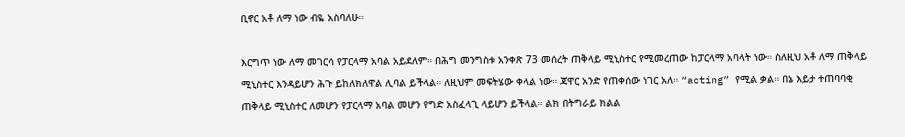ቢኖር አቶ ለማ ነው ብዬ አስባለሁ።

እርግጥ ነው ለማ መገርሳ የፓርላማ አባል አይደለም። በሕግ መንግስቱ አንቀጽ 73 መሰረት ጠቅላይ ሚኒስተር የሚመረጠው ከፓርላማ አባላት ነው። ስለዚህ አቶ ለማ ጠቅላይ ሚኒስተር እንዳይሆን ሕጉ ይከለክለዋል ሊባል ይችላል። ለዚህም መፍትሄው ቀላል ነው። ጃዋር አንድ የጠቀሰው ነገር አለ። “acting” የሚል ቃል። በኔ እይታ ተጠባባቂ ጠቅላይ ሚኒስተር ለመሆን የፓርላማ አባል መሆን የግድ አስፈላጊ ላይሆን ይችላል። ልክ በትግራይ ክልል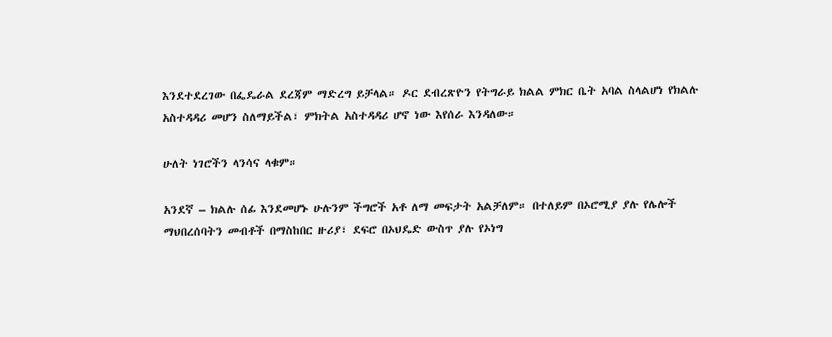እንደተደረገው በፌዴራል ደረጃም ማድረግ ይቻላል። ዶር ደብረጽዮን የትግራይ ክልል ምክር ቤት አባል ስላልሆነ የክልሉ አስተዳዳሪ መሆን ስለማይችል፣ ምክትል አስተዳዳሪ ሆኖ ነው እየሰራ እንዳለው።

ሁለት ነገሮችን ላንሳና ላቁም።

አንደኛ – ክልሉ ሰፊ እንደመሆኑ ሁሉንም ችግሮች አቶ ለማ መፍታት አልቻለም። በተለይም በኦሮሚያ ያሉ የሌሎች ማህበረሰባትን መብቶች በማስከበር ዙሪያ፣ ደፍሮ በኦህዴድ ውስጥ ያሉ የኦነግ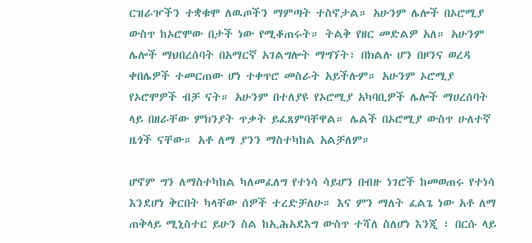ርዝራዦችን ተቋቁሞ ለዉጦችን ማምጣት ተስኖታል። አሁንም ሌሎች በኦሮሚያ ውስጥ ከኦሮሞው በታች ነው የሚቆጠሩት። ትልቅ የዘር መድልዎ አለ። አሁንም ሌሎች ማህበረሰባት በአማርኛ አገልግሎት ማግኘት፣ በክልሉ ሆን በዞንና ወረዳ ቀበሌዎች ተመርጠው ሆነ ተቀጥሮ መስራት አይችሉም። አሁንም ኦሮሚያ የኦሮሞዎች ብቻ ናት። አሁንም በተለያዩ የኦሮሚያ አካባቢዎች ሌሎች ማሀረሰባት ላይ በዘራቸው ምክንያት ጥቃት ይፈጸምባቸዋል። ሌልች በኦሮሚያ ውስጥ ሁለተኛ ዜጎች ናቸው። አቶ ለማ ያንን ማስተካከል አልቻለም።

ሆኖም ግን ለማስተካከል ካለመፈለግ የተነሳ ሳይሆን በብዙ ነገሮች ከመወጠሩ የተነሳ እንደሆነ ቅርበት ካላቸው ሰዎች ተረድቻለሁ። እና ምን ማለት ፈልጌ ነው አቶ ለማ ጠቅላይ ሚኒስተር ይሁን ስል ከኢሕአደእግ ውስጥ ተሻለ ስለሆነ እንጂ ፣ በርሱ ላይ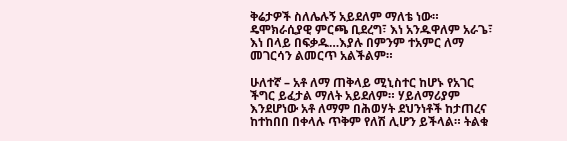ቅሬታዎች ስለሌሉኝ አይደለም ማለቴ ነው። ዴሞክራሲያዊ ምርጫ ቢደረግ፣ እነ አንዱዋለም አራጌ፣ እነ በላይ በፍቃዱ…እያሉ በምንም ተአምር ለማ መገርሳን ልመርጥ አልችልም።

ሁለተኛ – አቶ ለማ ጠቅላይ ሚኒስተር ከሆኑ የአገር ችግር ይፈታል ማለት አይደለም። ሃይለማሪያም እንደሆነው አቶ ለማም በሕወሃት ደህንነቶች ከታጠረና ከተከበበ በቀላሉ ጥቅም የለሽ ሊሆን ይችላል። ትልቁ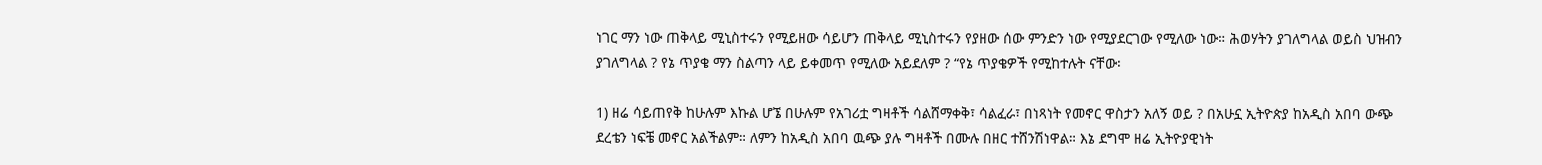ነገር ማን ነው ጠቅላይ ሚኒስተሩን የሚይዘው ሳይሆን ጠቅላይ ሚኒስተሩን የያዘው ሰው ምንድን ነው የሚያደርገው የሚለው ነው። ሕወሃትን ያገለግላል ወይስ ህዝብን ያገለግላል ? የኔ ጥያቄ ማን ስልጣን ላይ ይቀመጥ የሚለው አይደለም ? “የኔ ጥያቄዎች የሚከተሉት ናቸው፡

1) ዘሬ ሳይጠየቅ ከሁሉም እኩል ሆኜ በሁሉም የአገሪቷ ግዛቶች ሳልሸማቀቅ፣ ሳልፈራ፣ በነጻነት የመኖር ዋስታን አለኝ ወይ ? በአሁኗ ኢትዮጵያ ከአዲስ አበባ ውጭ ደረቴን ነፍቼ መኖር አልችልም። ለምን ከአዲስ አበባ ዉጭ ያሉ ግዛቶች በሙሉ በዘር ተሸንሽነዋል። እኔ ደግሞ ዘሬ ኢትዮያዊነት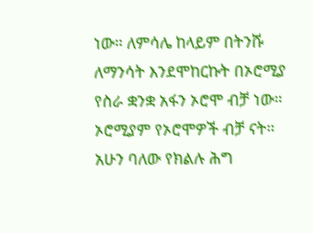ነው። ለምሳሌ ከላይም በትንሹ ለማንሳት እንደሞከርኩት በኦሮሚያ የስራ ቋንቋ አፋን ኦሮሞ ብቻ ነው። ኦሮሚያም የኦሮሞዎች ብቻ ናት። አሁን ባለው የክልሉ ሕግ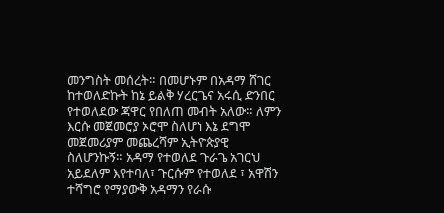መንግስት መሰረት። በመሆኑም በአዳማ ሸገር ከተወለድኩት ከኔ ይልቅ ሃረርጌና አሩሲ ድንበር የተወለደው ጃዋር የበለጠ መብት አለው። ለምን እርሱ መጀመሮያ ኦሮሞ ስለሆነ እኔ ደግሞ መጀመሪያም መጨረሻም ኢትዮጵያዊ ስለሆንኩኝ። አዳማ የተወለደ ጉራጌ አገርህ አይደለም እየተባለ፣ ጉርሱም የተወለደ ፣ አዋሽን ተሻግሮ የማያውቅ አዳማን የራሱ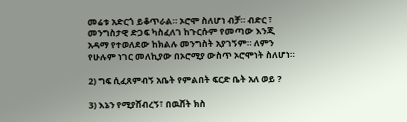መሬቱ አድርጎ ይቆጥራል። ኦሮሞ ስለሆነ ብቻ። ብድር ፣ መንግስታዊ ድጋፍ ካስፈለገ ከጉርሱም የመጣው እንጂ አዳማ የተወለደው ከክልሉ መንግስት አያገኝም። ለምን የሁሉም ነገር መለኪያው በኦሮሚያ ውስጥ ኦሮሞነት ስለሆነ።

2) ግፍ ሲፈጸምብኝ አቤት የምልበት ፍርድ ቤት አለ ወይ ?

3) እኔን የሚያሸብረኝ፣ በዉሸት ክስ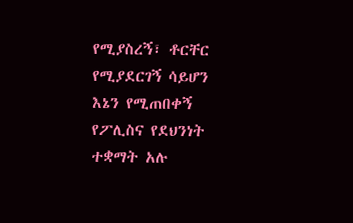የሚያስረኝ፣ ቶርቸር የሚያደርገኝ ሳይሆን እኔን የሚጠበቀኝ የፖሊስና የደህንነት ተቋማት አሉ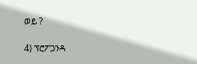ወይ ?

4) ፕሮፖጋንዳ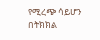የሚረጭ ሳይሆን በትክክል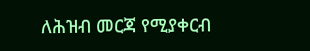ለሕዝብ መርጃ የሚያቀርብ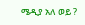ሜዲያ አለ ወይ ?